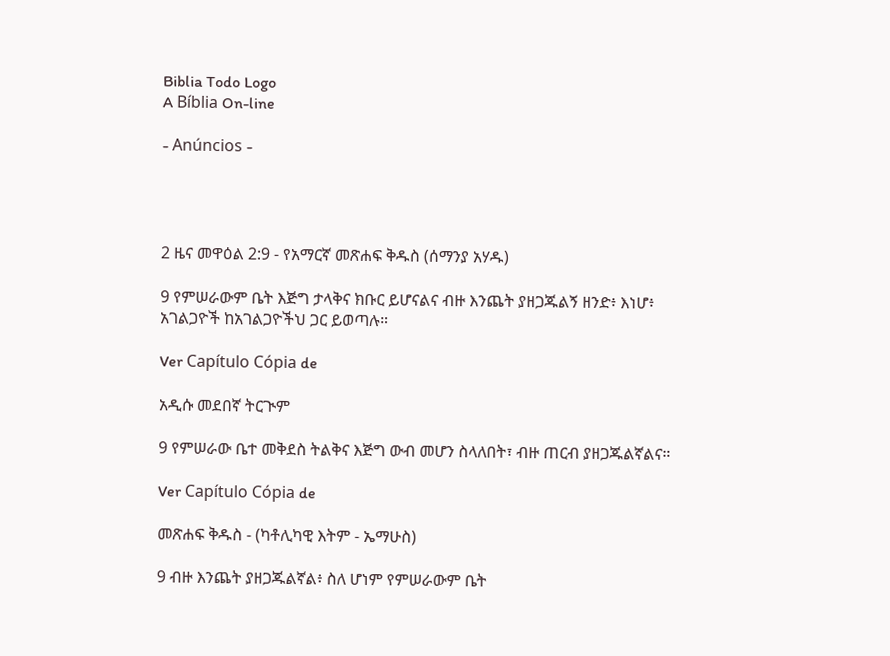Biblia Todo Logo
A Bíblia On-line

- Anúncios -




2 ዜና መዋዕል 2:9 - የአማርኛ መጽሐፍ ቅዱስ (ሰማንያ አሃዱ)

9 የምሠራውም ቤት እጅግ ታላቅና ክቡር ይሆናልና ብዙ እንጨት ያዘጋጁልኝ ዘንድ፥ እነሆ፥ አገልጋዮች ከአገልጋዮችህ ጋር ይወጣሉ።

Ver Capítulo Cópia de

አዲሱ መደበኛ ትርጒም

9 የምሠራው ቤተ መቅደስ ትልቅና እጅግ ውብ መሆን ስላለበት፣ ብዙ ጠርብ ያዘጋጁልኛልና።

Ver Capítulo Cópia de

መጽሐፍ ቅዱስ - (ካቶሊካዊ እትም - ኤማሁስ)

9 ብዙ እንጨት ያዘጋጁልኛል፥ ስለ ሆነም የምሠራውም ቤት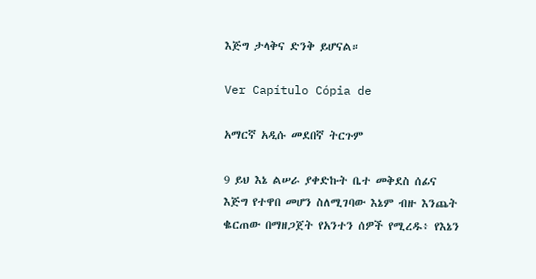እጅግ ታላቅና ድንቅ ይሆናል።

Ver Capítulo Cópia de

አማርኛ አዲሱ መደበኛ ትርጉም

9 ይህ እኔ ልሠራ ያቀድኩት ቤተ መቅደስ ሰፊና እጅግ የተዋበ መሆን ስለሚገባው እኔም ብዙ እንጨት ቈርጠው በማዘጋጀት የአንተን ሰዎች የሚረዱ፥ የእኔን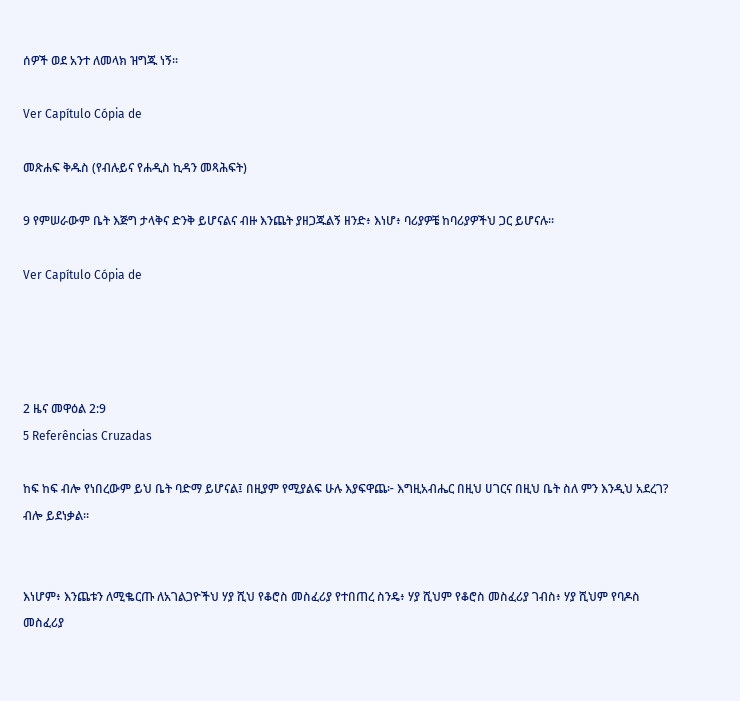ሰዎች ወደ አንተ ለመላክ ዝግጁ ነኝ።

Ver Capítulo Cópia de

መጽሐፍ ቅዱስ (የብሉይና የሐዲስ ኪዳን መጻሕፍት)

9 የምሠራውም ቤት እጅግ ታላቅና ድንቅ ይሆናልና ብዙ እንጨት ያዘጋጁልኝ ዘንድ፥ እነሆ፥ ባሪያዎቼ ከባሪያዎችህ ጋር ይሆናሉ።

Ver Capítulo Cópia de




2 ዜና መዋዕል 2:9
5 Referências Cruzadas

ከፍ ከፍ ብሎ የነበረውም ይህ ቤት ባድማ ይሆናል፤ በዚያም የሚያልፍ ሁሉ እያፍዋጨ፦ እግዚአብሔር በዚህ ሀገርና በዚህ ቤት ስለ ምን እንዲህ አደረገ? ብሎ ይደነቃል።


እነሆም፥ እንጨቱን ለሚቈርጡ ለአገልጋዮችህ ሃያ ሺህ የቆሮስ መስፈሪያ የተበጠረ ስንዴ፥ ሃያ ሺህም የቆሮስ መስፈሪያ ገብስ፥ ሃያ ሺህም የባዶስ መስፈሪያ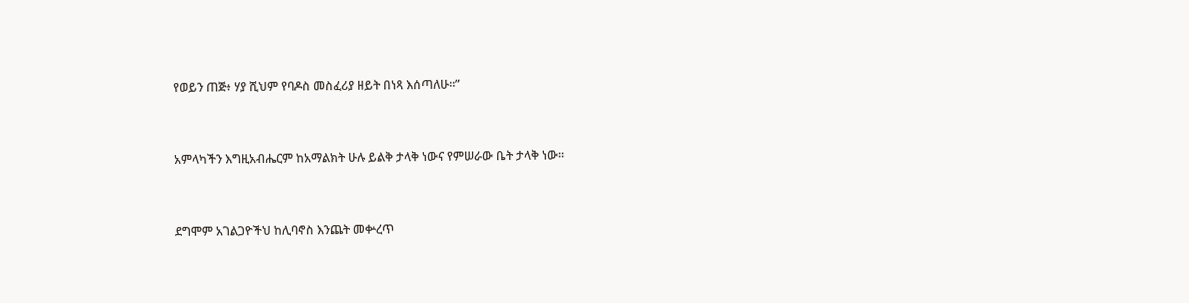የወይን ጠጅ፥ ሃያ ሺህም የባዶስ መስፈሪያ ዘይት በነጻ እሰጣለሁ።”


አምላካችን እግዚአብሔርም ከአማልክት ሁሉ ይልቅ ታላቅ ነውና የምሠራው ቤት ታላቅ ነው።


ደግሞም አገልጋዮችህ ከሊባኖስ እንጨት መቍረጥ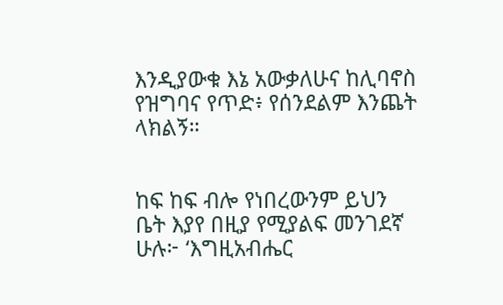እንዲያውቁ እኔ አውቃለሁና ከሊባኖስ የዝግባና የጥድ፥ የሰንደልም እንጨት ላክልኝ።


ከፍ ከፍ ብሎ የነበረውንም ይህን ቤት እያየ በዚያ የሚያልፍ መንገደኛ ሁሉ፦ ‘እግዚአብሔር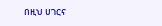በዚህ ሀገርና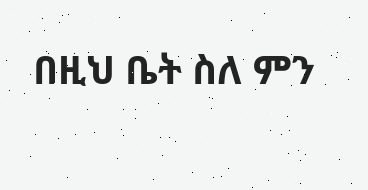በዚህ ቤት ስለ ምን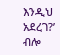እንዲህ አደረገ?’ ብሎ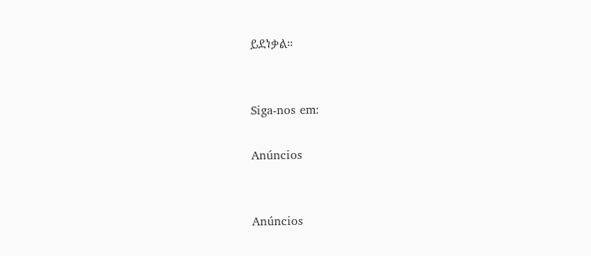ይደነቃል።


Siga-nos em:

Anúncios


Anúncios